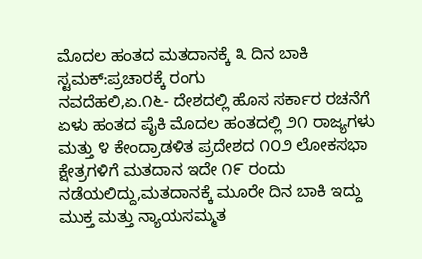ಮೊದಲ ಹಂತದ ಮತದಾನಕ್ಕೆ ೩ ದಿನ ಬಾಕಿ ಸ್ಟಮಕ್:ಪ್ರಚಾರಕ್ಕೆ ರಂಗು
ನವದೆಹಲಿ,ಏ.೧೬- ದೇಶದಲ್ಲಿ ಹೊಸ ಸರ್ಕಾರ ರಚನೆಗೆ ಏಳು ಹಂತದ ಪೈಕಿ ಮೊದಲ ಹಂತದಲ್ಲಿ ೨೧ ರಾಜ್ಯಗಳು ಮತ್ತು ೪ ಕೇಂದ್ರಾಡಳಿತ ಪ್ರದೇಶದ ೧೦೨ ಲೋಕಸಭಾ ಕ್ಷೇತ್ರಗಳಿಗೆ ಮತದಾನ ಇದೇ ೧೯ ರಂದು ನಡೆಯಲಿದ್ದು,ಮತದಾನಕ್ಕೆ ಮೂರೇ ದಿನ ಬಾಕಿ ಇದ್ದು ಮುಕ್ತ ಮತ್ತು ನ್ಯಾಯಸಮ್ಮತ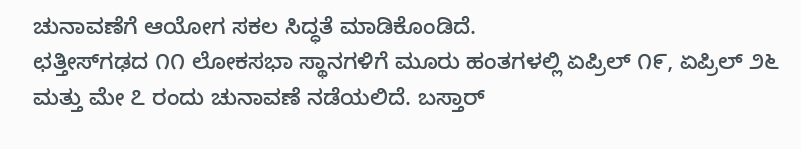ಚುನಾವಣೆಗೆ ಆಯೋಗ ಸಕಲ ಸಿದ್ಧತೆ ಮಾಡಿಕೊಂಡಿದೆ.
ಛತ್ತೀಸ್‌ಗಢದ ೧೧ ಲೋಕಸಭಾ ಸ್ಥಾನಗಳಿಗೆ ಮೂರು ಹಂತಗಳಲ್ಲಿ ಏಪ್ರಿಲ್ ೧೯, ಏಪ್ರಿಲ್ ೨೬ ಮತ್ತು ಮೇ ೭ ರಂದು ಚುನಾವಣೆ ನಡೆಯಲಿದೆ. ಬಸ್ತಾರ್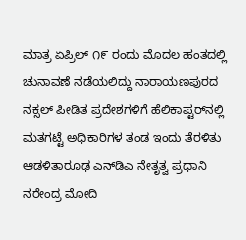ಮಾತ್ರ ಏಪ್ರಿಲ್ ೧೯ ರಂದು ಮೊದಲ ಹಂತದಲ್ಲಿ ಚುನಾವಣೆ ನಡೆಯಲಿದ್ದು ನಾರಾಯಣಪುರದ ನಕ್ಸಲ್ ಪೀಡಿತ ಪ್ರದೇಶಗಳಿಗೆ ಹೆಲಿಕಾಪ್ಟರ್‌ನಲ್ಲಿ ಮತಗಟ್ಟೆ ಅಧಿಕಾರಿಗಳ ತಂಡ ಇಂದು ತೆರಳಿತು
ಆಡಳಿತಾರೂಢ ಎನ್‌ಡಿಎ ನೇತೃತ್ವ ಪ್ರಧಾನಿ ನರೇಂದ್ರ ಮೋದಿ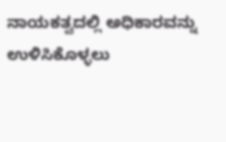ನಾಯಕತ್ವದಲ್ಲಿ ಅಧಿಕಾರವನ್ನು ಉಳಿಸಿಕೊಳ್ಳಲು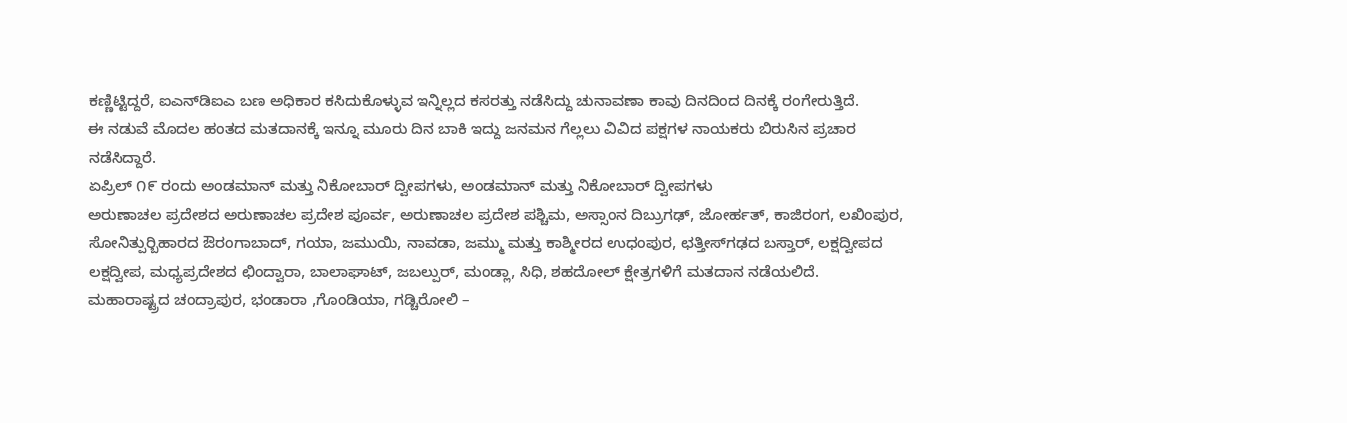ಕಣ್ಣಿಟ್ಟಿದ್ದರೆ, ಐಎನ್‌ಡಿಐಎ ಬಣ ಅಧಿಕಾರ ಕಸಿದುಕೊಳ್ಳುವ ಇನ್ನಿಲ್ಲದ ಕಸರತ್ತು ನಡೆಸಿದ್ದು ಚುನಾವಣಾ ಕಾವು ದಿನದಿಂದ ದಿನಕ್ಕೆ ರಂಗೇರುತ್ತಿದೆ.
ಈ ನಡುವೆ ಮೊದಲ ಹಂತದ ಮತದಾನಕ್ಕೆ ಇನ್ನೂ ಮೂರು ದಿನ ಬಾಕಿ ಇದ್ದು ಜನಮನ ಗೆಲ್ಲಲು ವಿವಿದ ಪಕ್ಷಗಳ ನಾಯಕರು ಬಿರುಸಿನ ಪ್ರಚಾರ ನಡೆಸಿದ್ದಾರೆ.
ಏಪ್ರಿಲ್ ೧೯ ರಂದು ಅಂಡಮಾನ್ ಮತ್ತು ನಿಕೋಬಾರ್ ದ್ವೀಪಗಳು, ಅಂಡಮಾನ್ ಮತ್ತು ನಿಕೋಬಾರ್ ದ್ವೀಪಗಳು
ಅರುಣಾಚಲ ಪ್ರದೇಶದ ಅರುಣಾಚಲ ಪ್ರದೇಶ ಪೂರ್ವ, ಅರುಣಾಚಲ ಪ್ರದೇಶ ಪಶ್ಚಿಮ, ಅಸ್ಸಾಂನ ದಿಬ್ರುಗಢ್, ಜೋರ್ಹತ್, ಕಾಜಿರಂಗ, ಲಖಿಂಪುರ, ಸೋನಿತ್ಪುರ್‍ಬಿಹಾರದ ಔರಂಗಾಬಾದ್, ಗಯಾ, ಜಮುಯಿ, ನಾವಡಾ, ಜಮ್ಮು ಮತ್ತು ಕಾಶ್ಮೀರದ ಉಧಂಪುರ, ಛತ್ತೀಸ್‌ಗಢದ ಬಸ್ತಾರ್, ಲಕ್ಷದ್ವೀಪದ ಲಕ್ಷದ್ವೀಪ, ಮಧ್ಯಪ್ರದೇಶದ ಛಿಂದ್ವಾರಾ, ಬಾಲಾಘಾಟ್, ಜಬಲ್ಪುರ್, ಮಂಡ್ಲಾ, ಸಿಧಿ, ಶಹದೋಲ್ ಕ್ಷೇತ್ರಗಳಿಗೆ ಮತದಾನ ನಡೆಯಲಿದೆ.
ಮಹಾರಾಷ್ಟ್ರದ ಚಂದ್ರಾಪುರ, ಭಂಡಾರಾ ,ಗೊಂಡಿಯಾ, ಗಡ್ಚಿರೋಲಿ –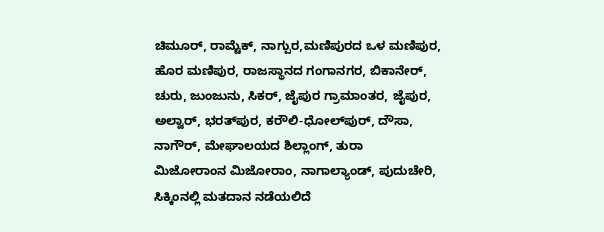ಚಿಮೂರ್, ರಾಮ್ಟೆಕ್, ನಾಗ್ಪುರ,ಮಣಿಪುರದ ಒಳ ಮಣಿಪುರ, ಹೊರ ಮಣಿಪುರ, ರಾಜಸ್ಥಾನದ ಗಂಗಾನಗರ, ಬಿಕಾನೇರ್, ಚುರು, ಜುಂಜುನು, ಸಿಕರ್, ಜೈಪುರ ಗ್ರಾಮಾಂತರ, ಜೈಪುರ, ಅಲ್ವಾರ್, ಭರತ್‌ಪುರ, ಕರೌಲಿ-ಧೋಲ್‌ಪುರ್, ದೌಸಾ, ನಾಗೌರ್, ಮೇಘಾಲಯದ ಶಿಲ್ಲಾಂಗ್, ತುರಾ
ಮಿಜೋರಾಂನ ಮಿಜೋರಾಂ, ನಾಗಾಲ್ಯಾಂಡ್, ಪುದುಚೇರಿ, ಸಿಕ್ಕಿಂನಲ್ಲಿ ಮತದಾನ ನಡೆಯಲಿದೆ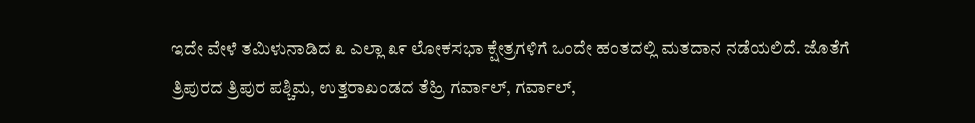ಇದೇ ವೇಳೆ ತಮಿಳುನಾಡಿದ ೩ ಎಲ್ಲಾ ೩೯ ಲೋಕಸಭಾ ಕ್ಷೇತ್ರಗಳಿಗೆ ಒಂದೇ ಹಂತದಲ್ಲಿ ಮತದಾನ ನಡೆಯಲಿದೆ. ಜೊತೆಗೆ
ತ್ರಿಪುರದ ತ್ರಿಪುರ ಪಶ್ಚಿಮ, ಉತ್ತರಾಖಂಡದ ತೆಹ್ರಿ ಗರ್ವಾಲ್, ಗರ್ವಾಲ್,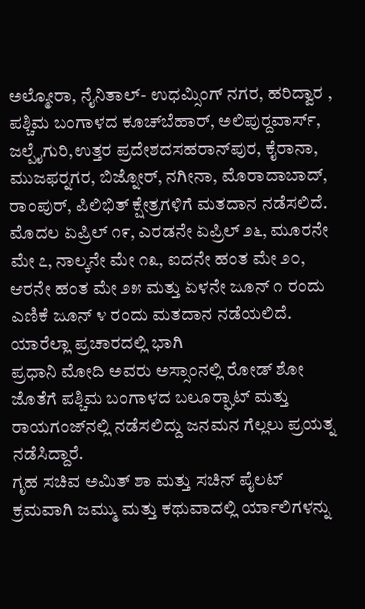ಅಲ್ಮೋರಾ, ನೈನಿತಾಲ್- ಉಧಮ್ಸಿಂಗ್ ನಗರ, ಹರಿದ್ವಾರ , ಪಶ್ಚಿಮ ಬಂಗಾಳದ ಕೂಚ್‌ಬೆಹಾರ್, ಅಲಿಪುರ್‍ದವಾರ್ಸ್, ಜಲ್ಪೈಗುರಿ,ಉತ್ತರ ಪ್ರದೇಶದಸಹರಾನ್‌ಪುರ, ಕೈರಾನಾ, ಮುಜಫರ್‍ನಗರ, ಬಿಜ್ನೋರ್, ನಗೀನಾ, ಮೊರಾದಾಬಾದ್, ರಾಂಪುರ್, ಪಿಲಿಭಿತ್ ಕ್ಷೇತ್ರಗಳಿಗೆ ಮತದಾನ ನಡೆಸಲಿದೆ.
ಮೊದಲ ಏಪ್ರಿಲ್ ೧೯, ಎರಡನೇ ಏಪ್ರಿಲ್ ೨೬, ಮೂರನೇ ಮೇ ೭, ನಾಲ್ಕನೇ ಮೇ ೧೩, ಐದನೇ ಹಂತ ಮೇ ೨೦, ಆರನೇ ಹಂತ ಮೇ ೨೫ ಮತ್ತು ಏಳನೇ ಜೂನ್ ೧ ರಂದು ಎಣಿಕೆ ಜೂನ್ ೪ ರಂದು ಮತದಾನ ನಡೆಯಲಿದೆ.
ಯಾರೆಲ್ಲಾ ಪ್ರಚಾರದಲ್ಲಿ ಭಾಗಿ
ಪ್ರಧಾನಿ ಮೋದಿ ಅವರು ಅಸ್ಸಾಂನಲ್ಲಿ ರೋಡ್ ಶೋ ಜೊತೆಗೆ ಪಶ್ಚಿಮ ಬಂಗಾಳದ ಬಲೂರ್‍ಘಾಟ್ ಮತ್ತು ರಾಯಗಂಜ್‌ನಲ್ಲಿ ನಡೆಸಲಿದ್ದು ಜನಮನ ಗೆಲ್ಲಲು ಪ್ರಯತ್ನ ನಡೆಸಿದ್ದಾರೆ.
ಗೃಹ ಸಚಿವ ಅಮಿತ್ ಶಾ ಮತ್ತು ಸಚಿನ್ ಪೈಲಟ್ ಕ್ರಮವಾಗಿ ಜಮ್ಮು ಮತ್ತು ಕಥುವಾದಲ್ಲಿ ರ್ಯಾಲಿಗಳನ್ನು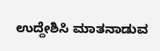ಉದ್ದೇಶಿಸಿ ಮಾತನಾಡುವ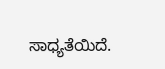ಸಾಧ್ಯತೆಯಿದೆ.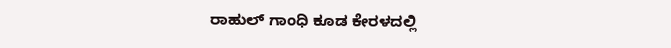ರಾಹುಲ್ ಗಾಂಧಿ ಕೂಡ ಕೇರಳದಲ್ಲಿ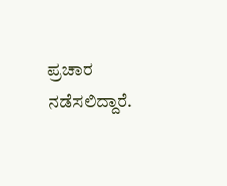ಪ್ರಚಾರ ನಡೆಸಲಿದ್ದಾರೆ.